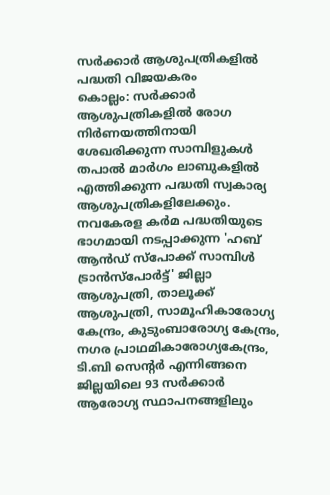സർക്കാർ ആശുപത്രികളിൽ പദ്ധതി വിജയകരം
കൊല്ലം: സർക്കാർ ആശുപത്രികളിൽ രോഗ നിർണയത്തിനായി ശേഖരിക്കുന്ന സാമ്പിളുകൾ തപാൽ മാർഗം ലാബുകളിൽ എത്തിക്കുന്ന പദ്ധതി സ്വകാര്യ ആശുപത്രികളിലേക്കും.
നവകേരള കർമ പദ്ധതിയുടെ ഭാഗമായി നടപ്പാക്കുന്ന 'ഹബ് ആൻഡ് സ്പോക്ക് സാമ്പിൾ ട്രാൻസ്പോർട്ട്' ജില്ലാ ആശുപത്രി, താലൂക്ക് ആശുപത്രി, സാമൂഹികാരോഗ്യ കേന്ദ്രം, കുടുംബാരോഗ്യ കേന്ദ്രം, നഗര പ്രാഥമികാരോഗ്യകേന്ദ്രം, ടി.ബി സെന്റർ എന്നിങ്ങനെ ജില്ലയിലെ 93 സർക്കാർ ആരോഗ്യ സ്ഥാപനങ്ങളിലും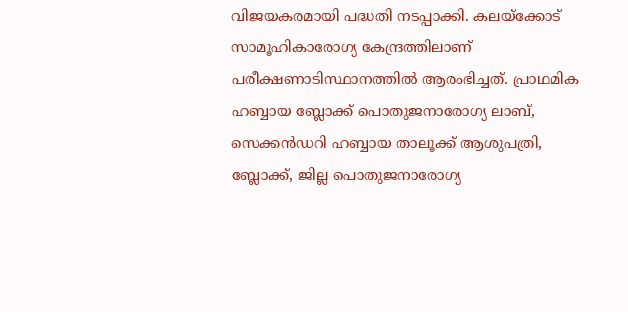വിജയകരമായി പദ്ധതി നടപ്പാക്കി. കലയ്ക്കോട് സാമൂഹികാരോഗ്യ കേന്ദ്രത്തിലാണ് പരീക്ഷണാടിസ്ഥാനത്തിൽ ആരംഭിച്ചത്. പ്രാഥമിക ഹബ്ബായ ബ്ലോക്ക് പൊതുജനാരോഗ്യ ലാബ്, സെക്കൻഡറി ഹബ്ബായ താലൂക്ക് ആശുപത്രി, ബ്ലോക്ക്, ജില്ല പൊതുജനാരോഗ്യ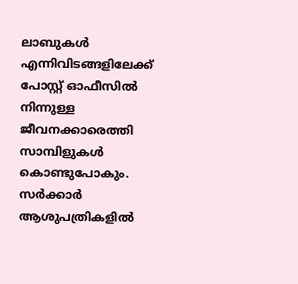ലാബുകൾ എന്നിവിടങ്ങളിലേക്ക് പോസ്റ്റ് ഓഫീസിൽ നിന്നുള്ള ജീവനക്കാരെത്തി സാമ്പിളുകൾ കൊണ്ടുപോകും. സർക്കാർ ആശുപത്രികളിൽ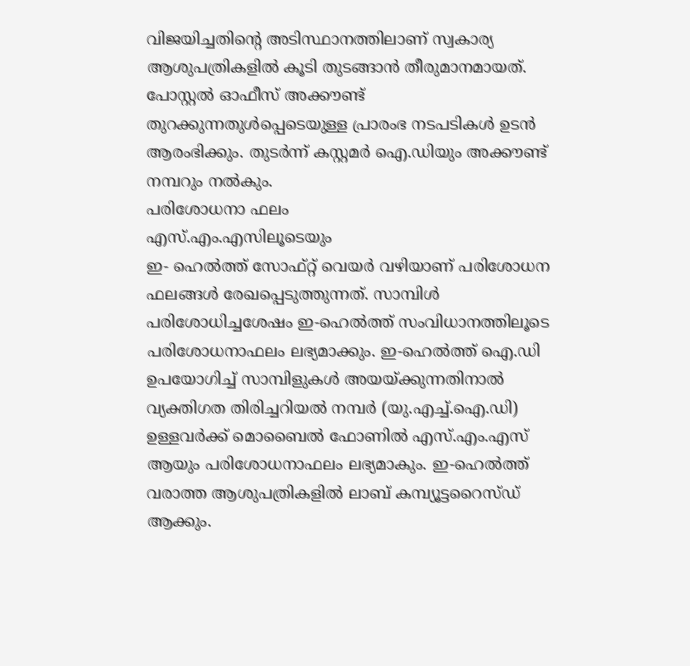വിജയിച്ചതിന്റെ അടിസ്ഥാനത്തിലാണ് സ്വകാര്യ ആശുപത്രികളിൽ കൂടി തുടങ്ങാൻ തീരുമാനമായത്. പോസ്റ്റൽ ഓഫീസ് അക്കൗണ്ട് തുറക്കുന്നതുൾപ്പെടെയുള്ള പ്രാരംഭ നടപടികൾ ഉടൻ ആരംഭിക്കും. തുടർന്ന് കസ്റ്റമർ ഐ.ഡിയും അക്കൗണ്ട് നമ്പറും നൽകും.
പരിശോധനാ ഫലം
എസ്.എം.എസിലൂടെയും
ഇ- ഹെൽത്ത് സോഫ്റ്റ് വെയർ വഴിയാണ് പരിശോധന ഫലങ്ങൾ രേഖപ്പെടുത്തുന്നത്. സാമ്പിൾ പരിശോധിച്ചശേഷം ഇ-ഹെൽത്ത് സംവിധാനത്തിലൂടെ പരിശോധനാഫലം ലഭ്യമാക്കും. ഇ-ഹെൽത്ത് ഐ.ഡി ഉപയോഗിച്ച് സാമ്പിളുകൾ അയയ്ക്കുന്നതിനാൽ വ്യക്തിഗത തിരിച്ചറിയൽ നമ്പർ (യു.എച്ച്.ഐ.ഡി) ഉള്ളവർക്ക് മൊബൈൽ ഫോണിൽ എസ്.എം.എസ് ആയും പരിശോധനാഫലം ലഭ്യമാകും. ഇ-ഹെൽത്ത് വരാത്ത ആശുപത്രികളിൽ ലാബ് കമ്പ്യൂട്ടറൈസ്ഡ് ആക്കും.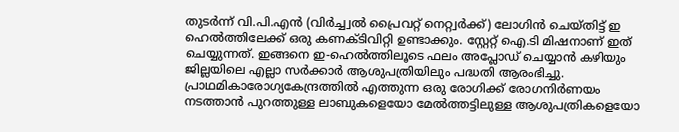തുടർന്ന് വി.പി.എൻ (വിർച്ച്വൽ പ്രൈവറ്റ് നെറ്റ്വർക്ക്) ലോഗിൻ ചെയ്തിട്ട് ഇ ഹെൽത്തിലേക്ക് ഒരു കണക്ടിവിറ്റി ഉണ്ടാക്കും. സ്റ്റേറ്റ് ഐ.ടി മിഷനാണ് ഇത് ചെയ്യുന്നത്. ഇങ്ങനെ ഇ-ഹെൽത്തിലൂടെ ഫലം അപ്ലോഡ് ചെയ്യാൻ കഴിയും
ജില്ലയിലെ എല്ലാ സർക്കാർ ആശുപത്രിയിലും പദ്ധതി ആരംഭിച്ചു. പ്രാഥമികാരോഗ്യകേന്ദ്രത്തിൽ എത്തുന്ന ഒരു രോഗിക്ക് രോഗനിർണയം നടത്താൻ പുറത്തുള്ള ലാബുകളെയോ മേൽത്തട്ടിലുള്ള ആശുപത്രികളെയോ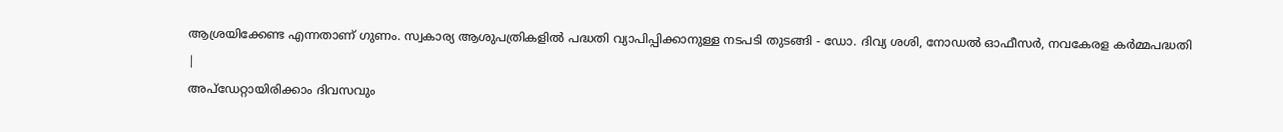ആശ്രയിക്കേണ്ട എന്നതാണ് ഗുണം. സ്വകാര്യ ആശുപത്രികളിൽ പദ്ധതി വ്യാപിപ്പിക്കാനുള്ള നടപടി തുടങ്ങി - ഡോ. ദിവ്യ ശശി, നോഡൽ ഓഫീസർ, നവകേരള കർമ്മപദ്ധതി
|
അപ്ഡേറ്റായിരിക്കാം ദിവസവും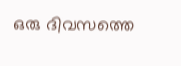ഒരു ദിവസത്തെ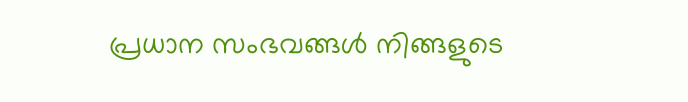പ്രധാന സംഭവങ്ങൾ നിങ്ങളുടെ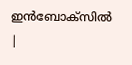ഇൻബോക്സിൽ |